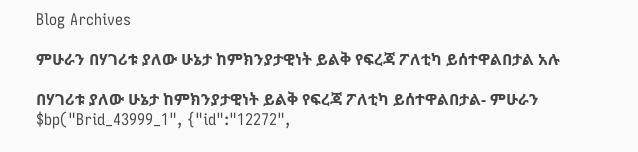Blog Archives

ምሁራን በሃገሪቱ ያለው ሁኔታ ከምክንያታዊነት ይልቅ የፍረጃ ፖለቲካ ይሰተዋልበታል አሉ

በሃገሪቱ ያለው ሁኔታ ከምክንያታዊነት ይልቅ የፍረጃ ፖለቲካ ይሰተዋልበታል- ምሁራን $bp("Brid_43999_1", {"id":"12272",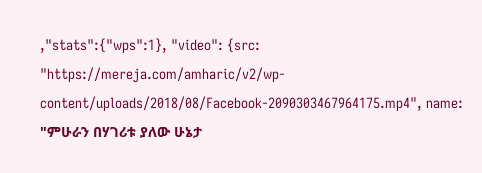,"stats":{"wps":1}, "video": {src: "https://mereja.com/amharic/v2/wp-content/uploads/2018/08/Facebook-2090303467964175.mp4", name: "ምሁራን በሃገሪቱ ያለው ሁኔታ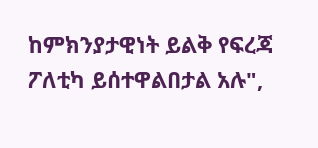ከምክንያታዊነት ይልቅ የፍረጃ ፖለቲካ ይሰተዋልበታል አሉ",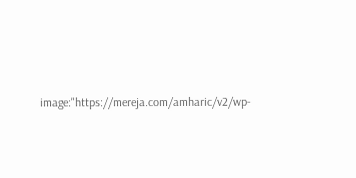image:"https://mereja.com/amharic/v2/wp-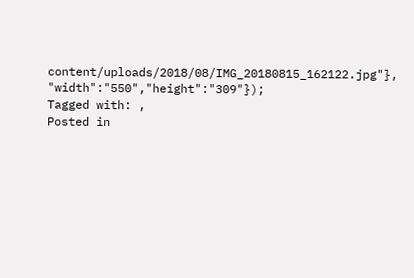content/uploads/2018/08/IMG_20180815_162122.jpg"}, "width":"550","height":"309"});
Tagged with: ,
Posted in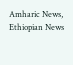Amharic News, Ethiopian News